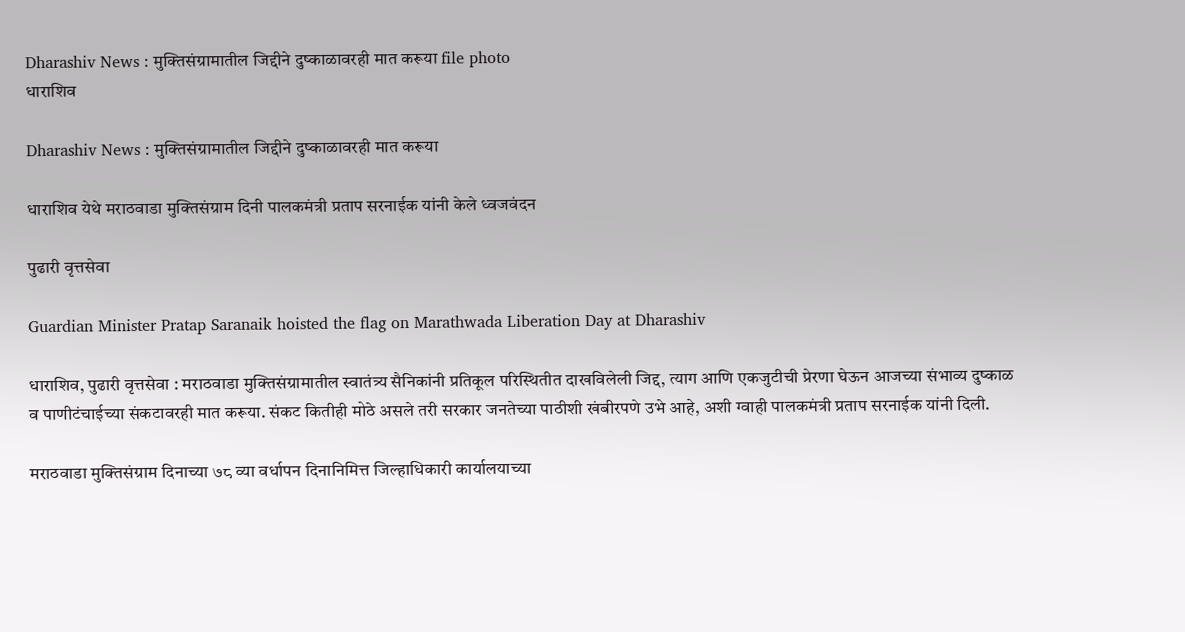Dharashiv News : मुक्तिसंग्रामातील जिद्दीने दुष्काळावरही मात करूया file photo
धाराशिव

Dharashiv News : मुक्तिसंग्रामातील जिद्दीने दुष्काळावरही मात करूया

धाराशिव येथे मराठवाडा मुक्तिसंग्राम दिनी पालकमंत्री प्रताप सरनाईक यांनी केले ध्वजवंदन

पुढारी वृत्तसेवा

Guardian Minister Pratap Saranaik hoisted the flag on Marathwada Liberation Day at Dharashiv

धाराशिव, पुढारी वृत्तसेवा : मराठवाडा मुक्तिसंग्रामातील स्वातंत्र्य सैनिकांनी प्रतिकूल परिस्थितीत दाखविलेली जिद्द, त्याग आणि एकजुटीची प्रेरणा घेऊन आजच्या संभाव्य दुष्काळ व पाणीटंचाईच्या संकटावरही मात करूया. संकट कितीही मोठे असले तरी सरकार जनतेच्या पाठीशी खंबीरपणे उभे आहे, अशी ग्वाही पालकमंत्री प्रताप सरनाईक यांनी दिली.

मराठवाडा मुक्तिसंग्राम दिनाच्या ७८ व्या वर्धापन दिनानिमित्त जिल्हाधिकारी कार्यालयाच्या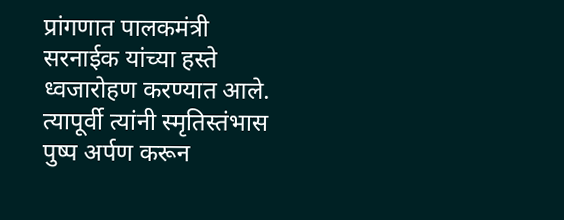प्रांगणात पालकमंत्री सरनाईक यांच्या हस्ते ध्वजारोहण करण्यात आले. त्यापूर्वी त्यांनी स्मृतिस्तंभास पुष्प अर्पण करून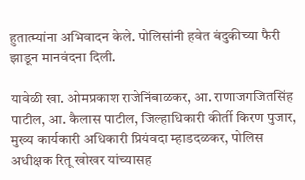हुतात्म्यांना अभिवादन केले. पोलिसांनी हवेत बंदुकीच्या फैरी झाडून मानवंदना दिली.

यावेळी खा. ओमप्रकाश राजेनिंबाळकर, आ. राणाजगजितसिंह पाटील, आ. कैलास पाटील, जिल्हाधिकारी कीर्ती किरण पुजार, मुख्य कार्यकारी अधिकारी प्रियंवदा म्हाडदळकर, पोलिस अधीक्षक रितू खोखर यांच्यासह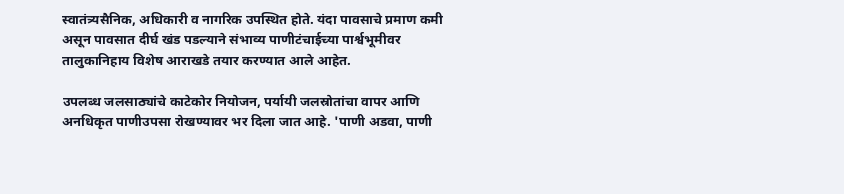स्वातंत्र्यसैनिक, अधिकारी व नागरिक उपस्थित होते. यंदा पावसाचे प्रमाण कमी असून पावसात दीर्घ खंड पडल्याने संभाव्य पाणीटंचाईच्या पार्श्वभूमीवर तालुकानिहाय विशेष आराखडे तयार करण्यात आले आहेत.

उपलब्ध जलसाठ्यांचे काटेकोर नियोजन, पर्यायी जलस्रोतांचा वापर आणि अनधिकृत पाणीउपसा रोखण्यावर भर दिला जात आहे. 'पाणी अडवा, पाणी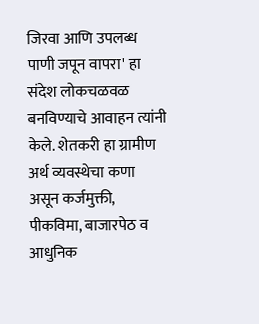जिरवा आणि उपलब्ध पाणी जपून वापरा' हा संदेश लोकचळवळ बनविण्याचे आवाहन त्यांनी केले. शेतकरी हा ग्रामीण अर्थ व्यवस्थेचा कणा असून कर्जमुक्ती, पीकविमा, बाजारपेठ व आधुनिक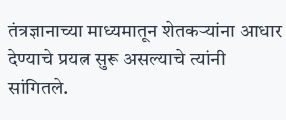तंत्रज्ञानाच्या माध्यमातून शेतकऱ्यांना आधार देण्याचे प्रयत्न सुरू असल्याचे त्यांनी सांगितले.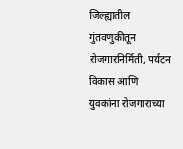जिल्ह्यातील गुंतवणुकीतून रोजगारनिर्मिती, पर्यटन विकास आणि युवकांना रोजगाराच्या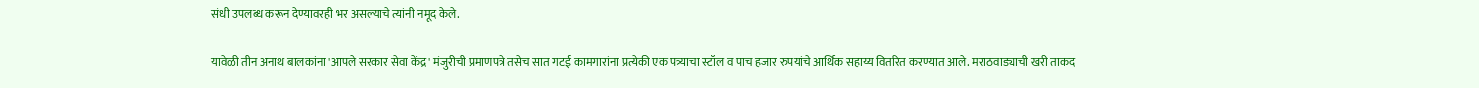संधी उपलब्ध करून देण्यावरही भर असल्याचे त्यांनी नमूद केले.

यावेळी तीन अनाथ बालकांना 'आपले सरकार सेवा केंद्र' मंजुरीची प्रमाणपत्रे तसेच सात गटई कामगारांना प्रत्येकी एक पत्र्याचा स्टॉल व पाच हजार रुपयांचे आर्थिक सहाय्य वितरित करण्यात आले. मराठवाड्याची खरी ताकद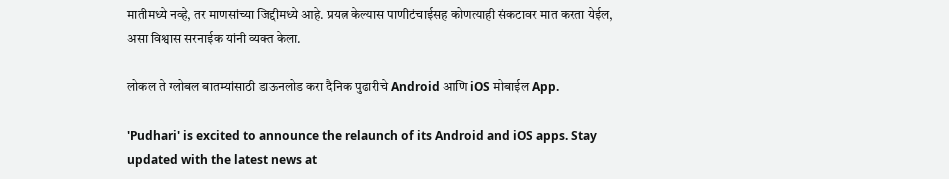मातीमध्ये नव्हे, तर माणसांच्या जिद्दीमध्ये आहे. प्रयत्न केल्यास पाणीटंचाईसह कोणत्याही संकटावर मात करता येईल, असा विश्वास सरनाईक यांनी व्यक्त केला.

लोकल ते ग्लोबल बातम्यांसाठी डाऊनलोड करा दैनिक पुढारीचे Android आणि iOS मोबाईल App.

'Pudhari' is excited to announce the relaunch of its Android and iOS apps. Stay updated with the latest news at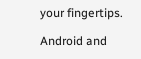your fingertips.

Android and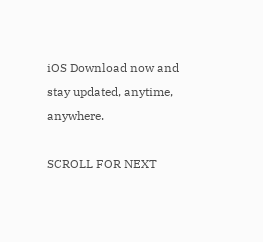iOS Download now and stay updated, anytime, anywhere.

SCROLL FOR NEXT